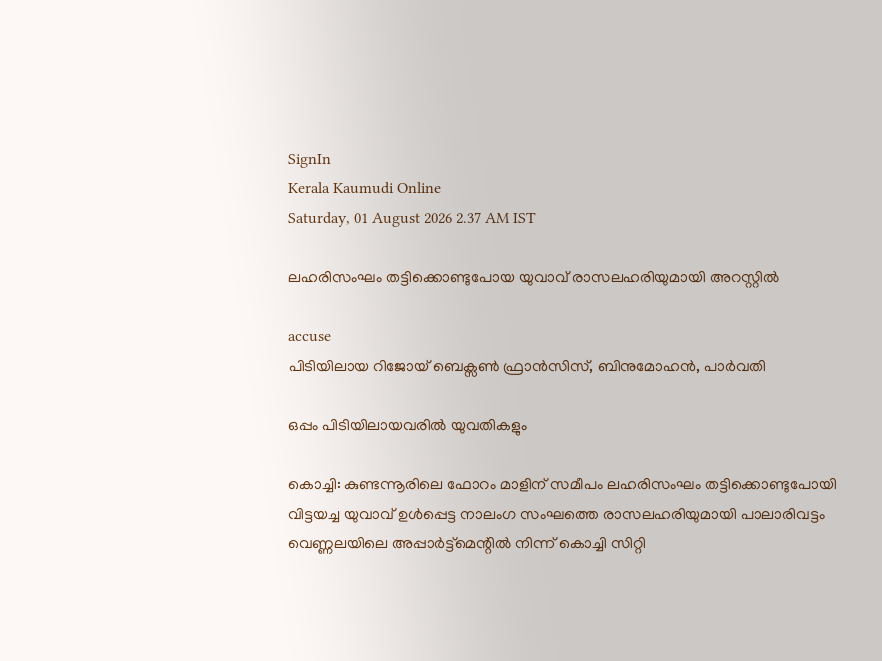SignIn
Kerala Kaumudi Online
Saturday, 01 August 2026 2.37 AM IST

ലഹരിസംഘം തട്ടിക്കൊണ്ടുപോയ യുവാവ് രാസലഹരിയുമായി അറസ്റ്റിൽ

accuse
പിടിയിലായ റിജോയ് ബെക്സൺ ഫ്രാൻസിസ്, ബിനുമോഹൻ, പാർവതി

ഒപ്പം പിടിയിലായവരിൽ യുവതികളും

കൊച്ചി: കുണ്ടന്നൂരിലെ ഫോറം മാളിന് സമീപം ലഹരിസംഘം തട്ടിക്കൊണ്ടുപോയി വിട്ടയച്ച യുവാവ് ഉൾപ്പെട്ട നാലംഗ സംഘത്തെ രാസലഹരിയുമായി പാലാരിവട്ടം വെണ്ണലയിലെ അപ്പാർട്ട്മെന്റിൽ നിന്ന് കൊച്ചി സിറ്റി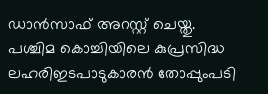ഡാൻസാഫ് അറസ്റ്റ് ചെയ്തു. പശ്ചിമ കൊച്ചിയിലെ കുപ്രസിദ്ധ ലഹരിഇടപാടുകാരൻ തോപ്പുംപടി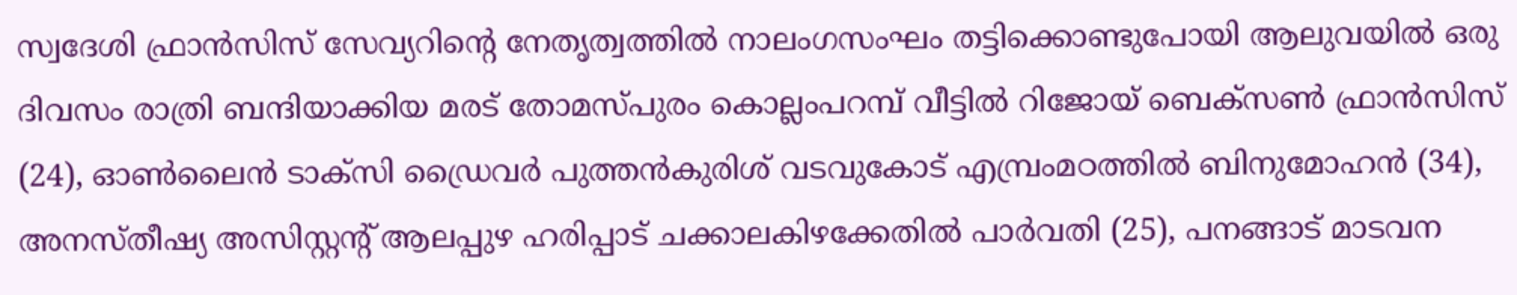സ്വദേശി ഫ്രാൻസിസ് സേവ്യറിന്റെ നേതൃത്വത്തിൽ നാലംഗസംഘം തട്ടിക്കൊണ്ടുപോയി ആലുവയിൽ ഒരു ദിവസം രാത്രി ബന്ദിയാക്കിയ മരട് തോമസ്‌പുരം കൊല്ലംപറമ്പ് വീട്ടിൽ റിജോയ് ബെക്സൺ ഫ്രാൻസിസ് (24), ഓൺലൈൻ ടാക്സി ഡ്രൈവർ പുത്തൻകുരിശ് വടവുകോട് എമ്പ്രംമഠത്തിൽ ബിനുമോഹൻ (34), അനസ്തീഷ്യ അസിസ്റ്റന്റ് ആലപ്പുഴ ഹരിപ്പാട് ചക്കാലകിഴക്കേതിൽ പാർവതി (25), പനങ്ങാട് മാടവന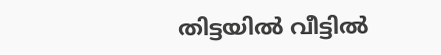തിട്ടയിൽ വീട്ടിൽ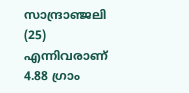സാന്ദ്രാഞ്ജലി (25) എന്നിവരാണ് 4.88 ഗ്രാം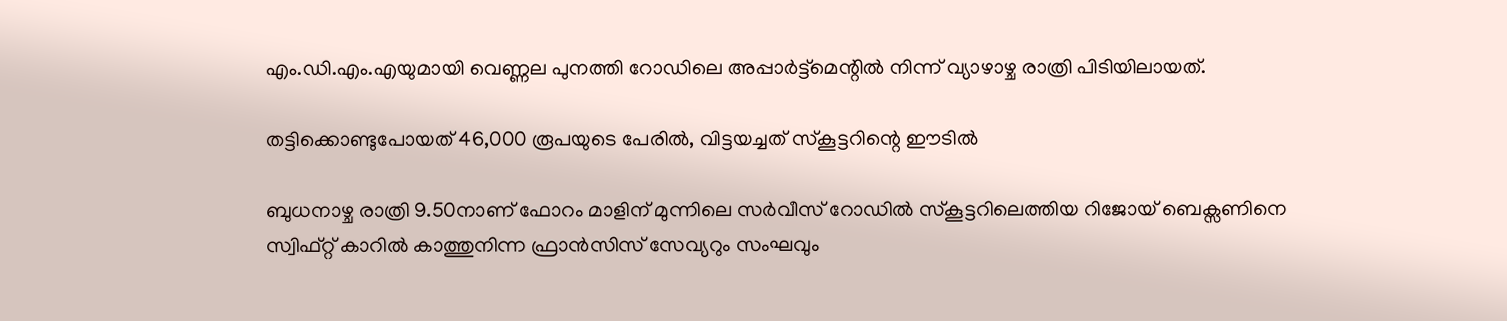എം.ഡി.എം.എയുമായി വെണ്ണല പുനത്തി റോഡിലെ അപ്പാർട്ട്മെന്റിൽ നിന്ന് വ്യാഴാഴ്ച രാത്രി പിടിയിലായത്.

തട്ടിക്കൊണ്ടുപോയത് 46,000 രൂപയുടെ പേരിൽ, വിട്ടയച്ചത് സ്കൂട്ടറിന്റെ ഈടിൽ

ബുധനാഴ്ച രാത്രി 9.50നാണ് ഫോറം മാളിന് മുന്നിലെ സർവീസ് റോഡിൽ സ്കൂട്ടറിലെത്തിയ റിജോയ് ബെക്സണിനെ സ്വിഫ്റ്റ് കാറിൽ കാത്തുനിന്ന ഫ്രാൻസിസ് സേവ്യറും സംഘവും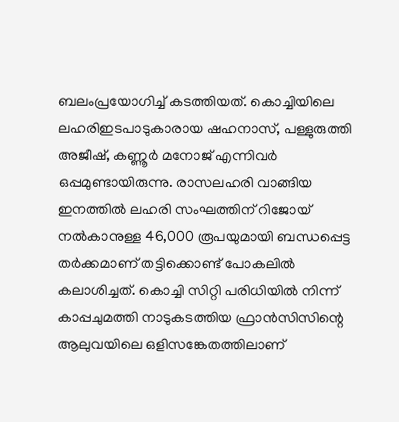ബലംപ്രയോഗിച്ച് കടത്തിയത്. കൊച്ചിയിലെ ലഹരിഇടപാടുകാരായ ഷഹനാസ്, പള്ളുരുത്തി അജീഷ്, കണ്ണൂർ മനോജ് എന്നിവർ ഒപ്പമുണ്ടായിരുന്നു. രാസലഹരി വാങ്ങിയ ഇനത്തിൽ ലഹരി സംഘത്തിന് റിജോയ് നൽകാനുള്ള 46,000 രൂപയുമായി ബന്ധപ്പെട്ട തർക്കമാണ് തട്ടിക്കൊണ്ട് പോകലിൽ കലാശിച്ചത്. കൊച്ചി സിറ്റി പരിധിയിൽ നിന്ന് കാപ്പചുമത്തി നാടുകടത്തിയ ഫ്രാൻസിസിന്റെ ആലുവയിലെ ഒളിസങ്കേതത്തിലാണ്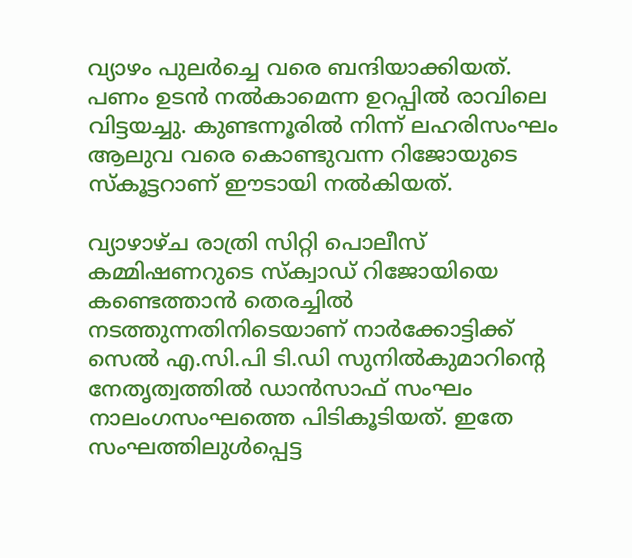വ്യാഴം പുല‌ർച്ചെ വരെ ബന്ദിയാക്കിയത്. പണം ഉടൻ നൽകാമെന്ന ഉറപ്പിൽ രാവിലെ വിട്ടയച്ചു. കുണ്ടന്നൂരിൽ നിന്ന് ലഹരിസംഘം ആലുവ വരെ കൊണ്ടുവന്ന റിജോയുടെ സ്കൂട്ടറാണ് ഈടായി നൽകിയത്.

വ്യാഴാഴ്ച രാത്രി സിറ്റി പൊലീസ് കമ്മിഷണറുടെ സ്ക്വാഡ് റിജോയിയെ കണ്ടെത്താൻ തെരച്ചിൽ നടത്തുന്നതിനിടെയാണ് നാർക്കോട്ടിക്ക് സെൽ എ.സി.പി ടി.ഡി സുനിൽകുമാറിന്റെ നേതൃത്വത്തിൽ ഡാൻസാഫ് സംഘം നാലംഗസംഘത്തെ പിടികൂടിയത്. ഇതേ സംഘത്തിലുൾപ്പെട്ട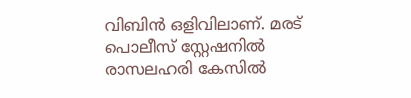വിബിൻ ഒളിവിലാണ്. മരട് പൊലീസ് സ്റ്റേഷനിൽ രാസലഹരി കേസിൽ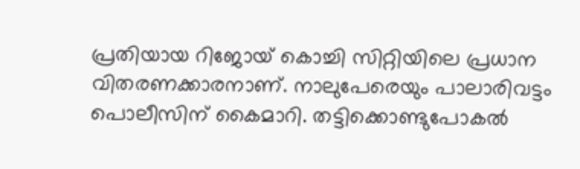പ്രതിയായ റിജോയ് കൊച്ചി സിറ്റിയിലെ പ്രധാന വിതരണക്കാരനാണ്. നാലുപേരെയും പാലാരിവട്ടം പൊലീസിന് കൈമാറി. തട്ടിക്കൊണ്ടുപോകൽ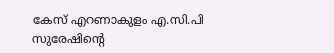കേസ് എറണാകുളം എ.സി.പി സുരേഷിന്റെ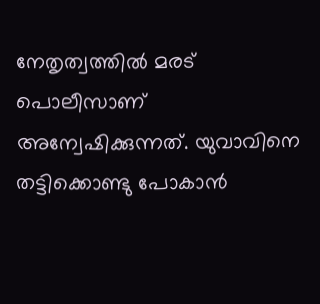നേതൃത്വത്തിൽ മരട് പൊലീസാണ് അന്വേഷിക്കുന്നത്. യുവാവിനെ തട്ടിക്കൊണ്ടു പോകാൻ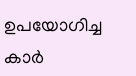ഉപയോഗിച്ച കാർ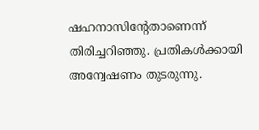ഷഹനാസിന്റേതാണെന്ന് തിരിച്ചറിഞ്ഞു. പ്രതികൾക്കായി അന്വേഷണം തുടരുന്നു.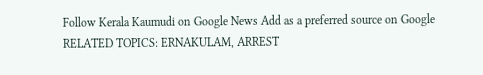Follow Kerala Kaumudi on Google News Add as a preferred source on Google
RELATED TOPICS: ERNAKULAM, ARREST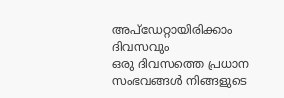അപ്ഡേറ്റായിരിക്കാം ദിവസവും
ഒരു ദിവസത്തെ പ്രധാന സംഭവങ്ങൾ നിങ്ങളുടെ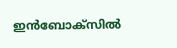ഇൻബോക്സിൽ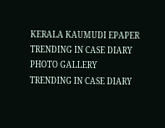KERALA KAUMUDI EPAPER
TRENDING IN CASE DIARY
PHOTO GALLERY
TRENDING IN CASE DIARY